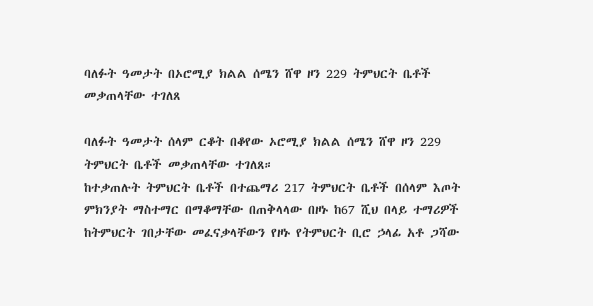ባለፉት ዓመታት በኦሮሚያ ክልል ሰሜን ሸዋ ዞን 229 ትምህርት ቤቶች መቃጠላቸው ተገለጸ

ባለፉት ዓመታት ሰላም ርቆት በቆየው ኦሮሚያ ክልል ሰሜን ሸዋ ዞን 229 ትምህርት ቤቶች መቃጠላቸው ተገለጸ።
ከተቃጠሉት ትምህርት ቤቶች በተጨማሪ 217 ትምህርት ቤቶች በሰላም እጦት ምክንያት ማስተማር በማቆማቸው በጠቅላላው በዞኑ ከ67 ሺህ በላይ ተማሪዎች ከትምህርት ገበታቸው መፈናቃላቸውን የዞኑ የትምህርት ቢሮ ኃላፊ አቶ ጋሻው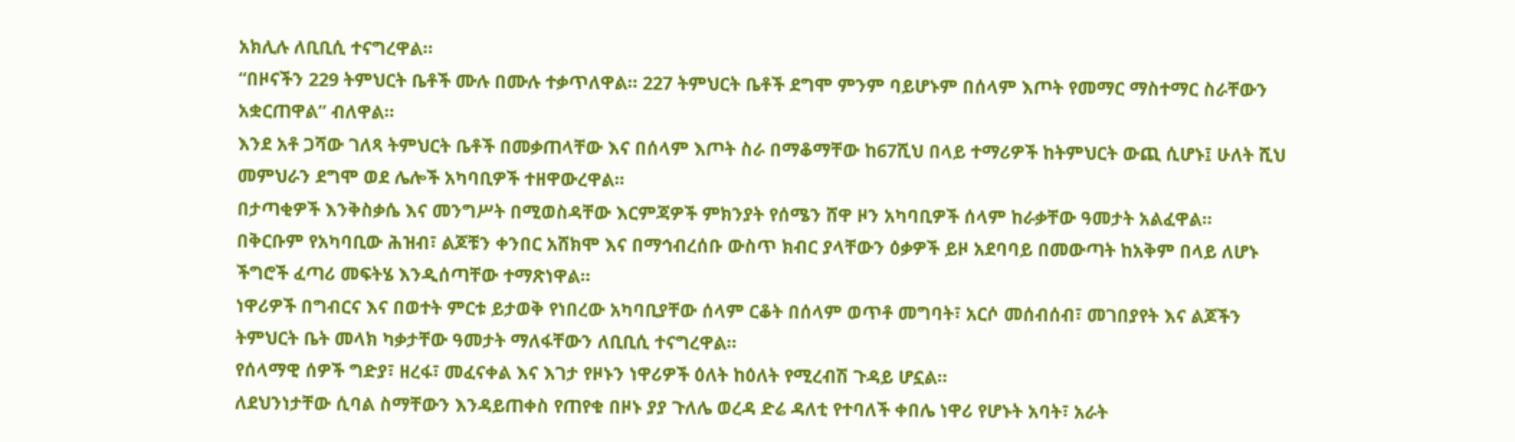አክሊሉ ለቢቢሲ ተናግረዋል።
“በዞናችን 229 ትምህርት ቤቶች ሙሉ በሙሉ ተቃጥለዋል። 227 ትምህርት ቤቶች ደግሞ ምንም ባይሆኑም በሰላም እጦት የመማር ማስተማር ስራቸውን አቋርጠዋል” ብለዋል።
እንደ አቶ ጋሻው ገለጻ ትምህርት ቤቶች በመቃጠላቸው እና በሰላም እጦት ስራ በማቆማቸው ከ67ሺህ በላይ ተማሪዎች ከትምህርት ውጪ ሲሆኑ፤ ሁለት ሺህ መምህራን ደግሞ ወደ ሌሎች አካባቢዎች ተዘዋውረዋል።
በታጣቂዎች እንቅስቃሴ እና መንግሥት በሚወስዳቸው እርምጃዎች ምክንያት የሰሜን ሸዋ ዞን አካባቢዎች ሰላም ከራቃቸው ዓመታት አልፈዋል።
በቅርቡም የአካባቢው ሕዝብ፣ ልጆቹን ቀንበር አሸክሞ እና በማኅብረሰቡ ውስጥ ክብር ያላቸውን ዕቃዎች ይዞ አደባባይ በመውጣት ከአቅም በላይ ለሆኑ ችግሮች ፈጣሪ መፍትሄ እንዲሰጣቸው ተማጽነዋል።
ነዋሪዎች በግብርና እና በወተት ምርቱ ይታወቅ የነበረው አካባቢያቸው ሰላም ርቆት በሰላም ወጥቶ መግባት፣ አርሶ መሰብሰብ፣ መገበያየት እና ልጆችን ትምህርት ቤት መላክ ካቃታቸው ዓመታት ማለፋቸውን ለቢቢሲ ተናግረዋል።
የሰላማዊ ሰዎች ግድያ፣ ዘረፋ፣ መፈናቀል እና እገታ የዞኑን ነዋሪዎች ዕለት ከዕለት የሚረብሽ ጉዳይ ሆኗል።
ለደህንነታቸው ሲባል ስማቸውን እንዳይጠቀስ የጠየቁ በዞኑ ያያ ጉለሌ ወረዳ ድሬ ዳለቲ የተባለች ቀበሌ ነዋሪ የሆኑት አባት፣ አራት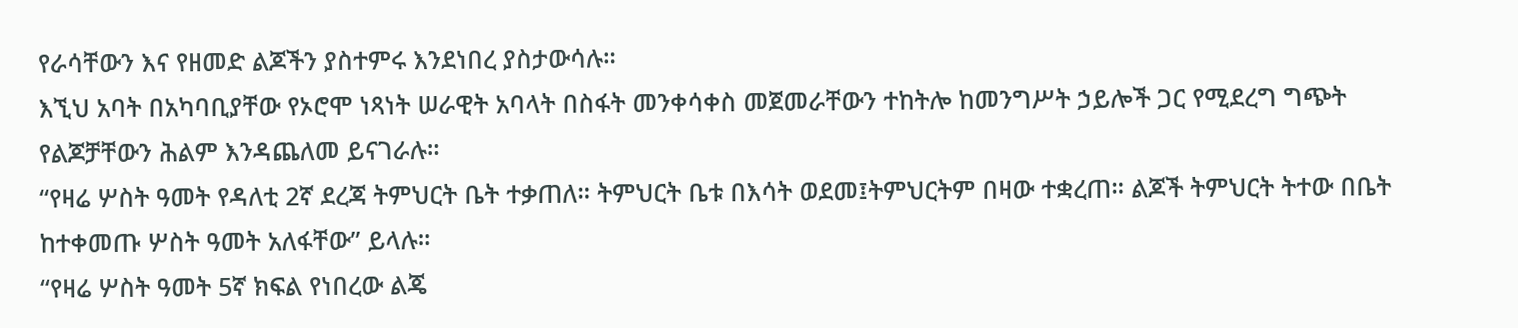የራሳቸውን እና የዘመድ ልጆችን ያስተምሩ እንደነበረ ያስታውሳሉ።
እኚህ አባት በአካባቢያቸው የኦሮሞ ነጻነት ሠራዊት አባላት በስፋት መንቀሳቀስ መጀመራቸውን ተከትሎ ከመንግሥት ኃይሎች ጋር የሚደረግ ግጭት የልጆቻቸውን ሕልም እንዳጨለመ ይናገራሉ።
“የዛሬ ሦስት ዓመት የዳለቲ 2ኛ ደረጃ ትምህርት ቤት ተቃጠለ። ትምህርት ቤቱ በእሳት ወደመ፤ትምህርትም በዛው ተቋረጠ። ልጆች ትምህርት ትተው በቤት ከተቀመጡ ሦስት ዓመት አለፋቸው” ይላሉ።
“የዛሬ ሦስት ዓመት 5ኛ ክፍል የነበረው ልጄ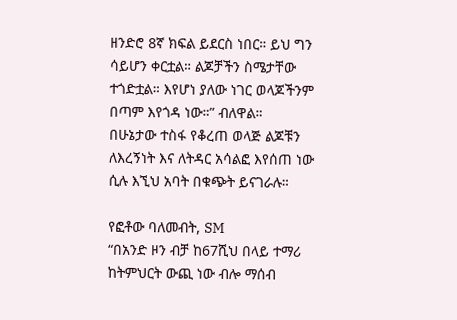ዘንድሮ 8ኛ ክፍል ይደርስ ነበር። ይህ ግን ሳይሆን ቀርቷል። ልጆቻችን ስሜታቸው ተጎድቷል። እየሆነ ያለው ነገር ወላጆችንም በጣም እየጎዳ ነው።” ብለዋል።
በሁኔታው ተስፋ የቆረጠ ወላጅ ልጆቹን ለእረኝነት እና ለትዳር አሳልፎ እየሰጠ ነው ሲሉ እኚህ አባት በቁጭት ይናገራሉ።

የፎቶው ባለመብት, SM
“በአንድ ዞን ብቻ ከ67ሺህ በላይ ተማሪ ከትምህርት ውጪ ነው ብሎ ማሰብ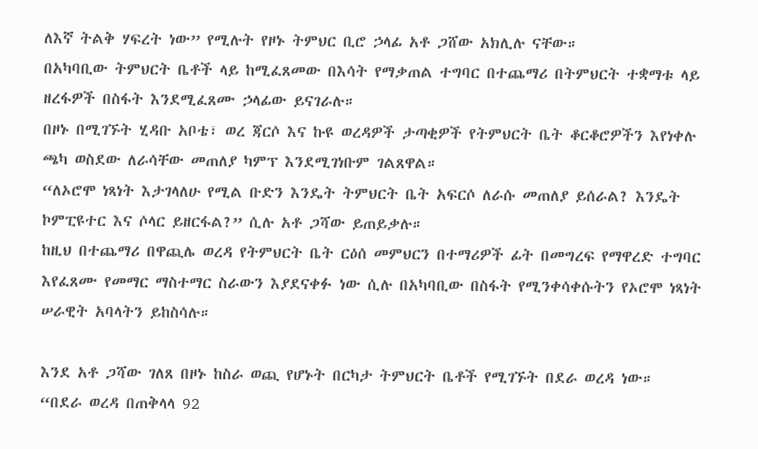ለእኛ ትልቅ ሃፍረት ነው” የሚሉት የዞኑ ትምህር ቢሮ ኃላፊ አቶ ጋሸው አክሊሉ ናቸው።
በአካባቢው ትምህርት ቤቶች ላይ ከሚፈጸመው በእሳት የማቃጠል ተግባር በተጨማሪ በትምህርት ተቋማቱ ላይ ዘረፋዎች በስፋት እንደሚፈጸሙ ኃላፊው ይናገራሉ።
በዞኑ በሚገኙት ሂዳቡ አቦቴ፣ ወረ ጃርሶ እና ኩዩ ወረዳዎች ታጣቂዎች የትምህርት ቤት ቆርቆሮዎችን እየነቀሉ ጫካ ወስደው ለራሳቸው መጠለያ ካምፕ እንደሚገነቡም ገልጸዋል።
“ለኦሮሞ ነጻነት እታገላለሁ የሚል ቡድን እንዴት ትምህርት ቤት አፍርሶ ለራሱ መጠለያ ይሰራል? እንዴት ኮምፒዩተር እና ሶላር ይዘርፋል?” ሲሉ አቶ ጋሻው ይጠይቃሉ።
ከዚህ በተጨማሪ በዋጪሌ ወረዳ የትምህርት ቤት ርዕሰ መምህርን በተማሪዎች ፊት በመግረፍ የማዋረድ ተግባር እየፈጸሙ የመማር ማስተማር ስራውን እያደናቀፉ ነው ሲሉ በአካባቢው በስፋት የሚንቀሳቀሱትን የኦሮሞ ነጻነት ሠራዊት አባላትን ይከስሳሉ።

እንደ አቶ ጋሻው ገለጸ በዞኑ ከስራ ወጪ የሆኑት በርካታ ትምህርት ቤቶች የሚገኙት በደራ ወረዳ ነው።
“በደራ ወረዳ በጠቅላላ 92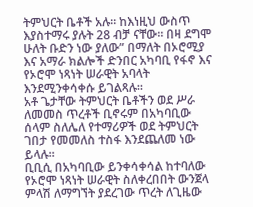ትምህርት ቤቶች አሉ። ከእነዚህ ውስጥ እያስተማሩ ያሉት 28 ብቻ ናቸው። በዛ ደግሞ ሁለት ቡድን ነው ያለው” በማለት በኦሮሚያ እና አማራ ክልሎች ድንበር አካባቢ የፋኖ እና የኦሮሞ ነጻነት ሠራዊት አባላት እንደሚንቀሳቀሱ ይገልጻሉ።
አቶ ጌታቸው ትምህርት ቤቶችን ወደ ሥራ ለመመስ ጥረቶች ቢኖሩም በአካባቢው ሰላም ስለሌለ የተማሪዎች ወደ ትምህርት ገበታ የመመለስ ተስፋ እንደጨለመ ነው ይላሉ።
ቢቢሲ በአካባቢው ይንቀሳቀሳል ከተባለው የኦሮሞ ነጻነት ሠራዊት ስለቀረበበት ውንጀላ ምላሽ ለማግኘት ያደረገው ጥረት ለጊዜው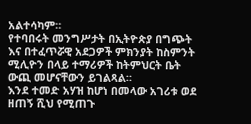አልተሳካም።
የተባበሩት መንግሥታት በኢትዮጵያ በግጭት እና በተፈጥሯዊ አደጋዎች ምክንያት ከስምንት ሚሊዮን በላይ ተማሪዎች ከትምህርት ቤት ውጪ መሆናቸውን ይገልጻል።
እንደ ተመድ አሃዝ ከሆነ በመላው አገሪቱ ወደ ዘጠኝ ሺህ የሚጠጉ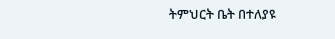ትምህርት ቤት በተለያዩ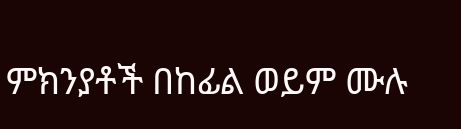ምክንያቶች በከፊል ወይም ሙሉ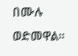በሙሉ ወድመዋል።